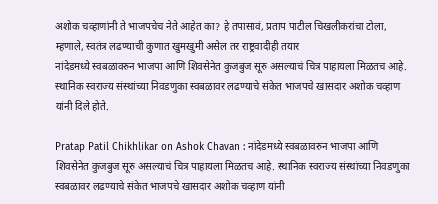अशोक चव्हाणांनी ते भाजपचेच नेते आहेत का? हे तपासावं, प्रताप पाटील चिखलीकरांचा टोला, म्हणाले, स्वतंत्र लढण्याची कुणात खुमखुमी असेल तर राष्ट्रवादीही तयार
नांदेडमध्ये स्वबळावरुन भाजपा आणि शिवसेनेत कुजबुज सूरु असल्याचं चित्र पाहायला मिळतच आहे. स्थानिक स्वराज्य संस्थांच्या निवडणुका स्वबळावर लढण्याचे संकेत भाजपचे खासदार अशोक चव्हाण यांनी दिले होते.

Pratap Patil Chikhlikar on Ashok Chavan : नांदेडमध्ये स्वबळावरुन भाजपा आणि शिवसेनेत कुजबुज सूरु असल्याचं चित्र पाहायला मिळतच आहे. स्थानिक स्वराज्य संस्थांच्या निवडणुका स्वबळावर लढण्याचे संकेत भाजपचे खासदार अशोक चव्हाण यांनी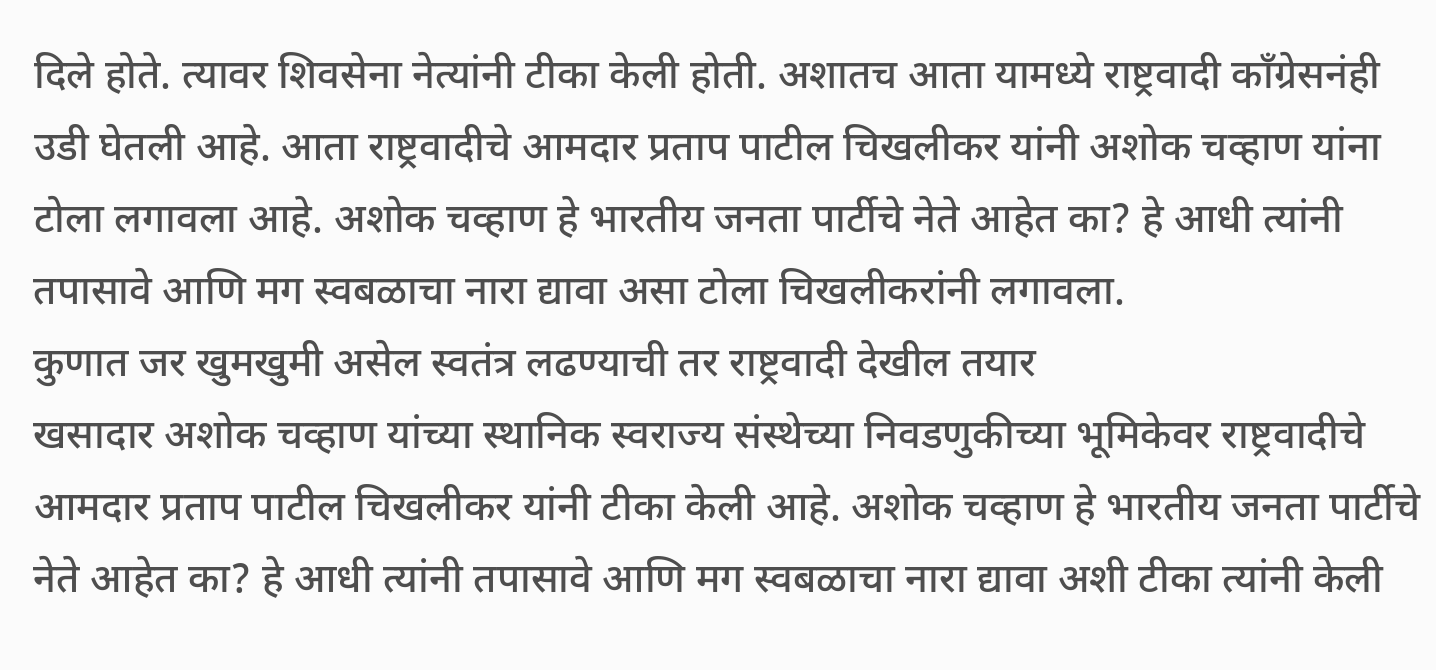दिले होते. त्यावर शिवसेना नेत्यांनी टीका केली होती. अशातच आता यामध्ये राष्ट्रवादी काँग्रेसनंही उडी घेतली आहे. आता राष्ट्रवादीचे आमदार प्रताप पाटील चिखलीकर यांनी अशोक चव्हाण यांना टोला लगावला आहे. अशोक चव्हाण हे भारतीय जनता पार्टीचे नेते आहेत का? हे आधी त्यांनी तपासावे आणि मग स्वबळाचा नारा द्यावा असा टोला चिखलीकरांनी लगावला.
कुणात जर खुमखुमी असेल स्वतंत्र लढण्याची तर राष्ट्रवादी देखील तयार
खसादार अशोक चव्हाण यांच्या स्थानिक स्वराज्य संस्थेच्या निवडणुकीच्या भूमिकेवर राष्ट्रवादीचे आमदार प्रताप पाटील चिखलीकर यांनी टीका केली आहे. अशोक चव्हाण हे भारतीय जनता पार्टीचे नेते आहेत का? हे आधी त्यांनी तपासावे आणि मग स्वबळाचा नारा द्यावा अशी टीका त्यांनी केली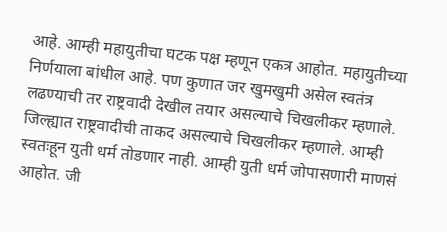आहे. आम्ही महायुतीचा घटक पक्ष म्हणून एकत्र आहोत. महायुतीच्या निर्णयाला बांधील आहे. पण कुणात जर खुमखुमी असेल स्वतंत्र लढण्याची तर राष्ट्रवादी देखील तयार असल्याचे चिखलीकर म्हणाले. जिल्ह्यात राष्ट्रवादीची ताकद असल्याचे चिखलीकर म्हणाले. आम्ही स्वतःहून युती धर्म तोडणार नाही. आम्ही युती धर्म जोपासणारी माणसं आहोत. जी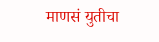माणसं युतीचा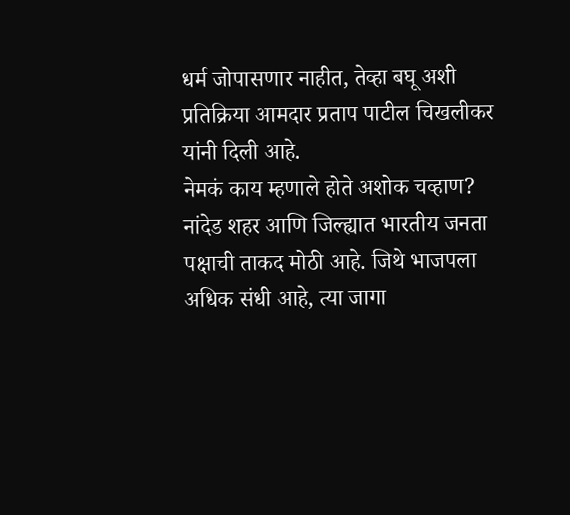धर्म जोपासणार नाहीत, तेव्हा बघू अशी प्रतिक्रिया आमदार प्रताप पाटील चिखलीकर यांनी दिली आहे.
नेमकं काय म्हणाले होते अशोक चव्हाण?
नांदेड शहर आणि जिल्ह्यात भारतीय जनता पक्षाची ताकद मोठी आहे. जिथे भाजपला अधिक संधी आहे, त्या जागा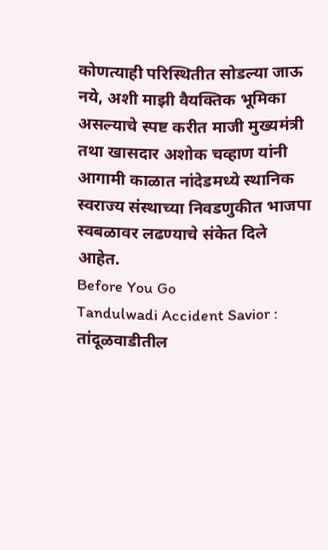कोणत्याही परिस्थितीत सोडल्या जाऊ नये, अशी माझी वैयक्तिक भूमिका असल्याचे स्पष्ट करीत माजी मुख्यमंत्री तथा खासदार अशोक चव्हाण यांनी आगामी काळात नांदेडमध्ये स्थानिक स्वराज्य संस्थाच्या निवडणुकीत भाजपा स्वबळावर लढण्याचे संकेत दिले आहेत.
Before You Go
Tandulwadi Accident Savior : तांदूळवाडीतील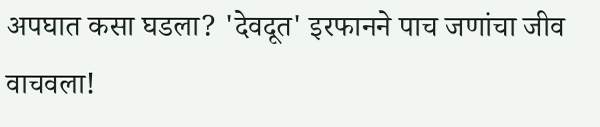अपघात कसा घडला? 'देवदूत' इरफानने पाच जणांचा जीव वाचवला!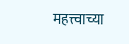महत्त्वाच्या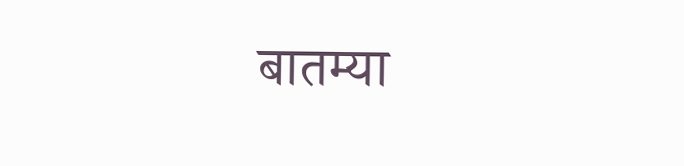बातम्या